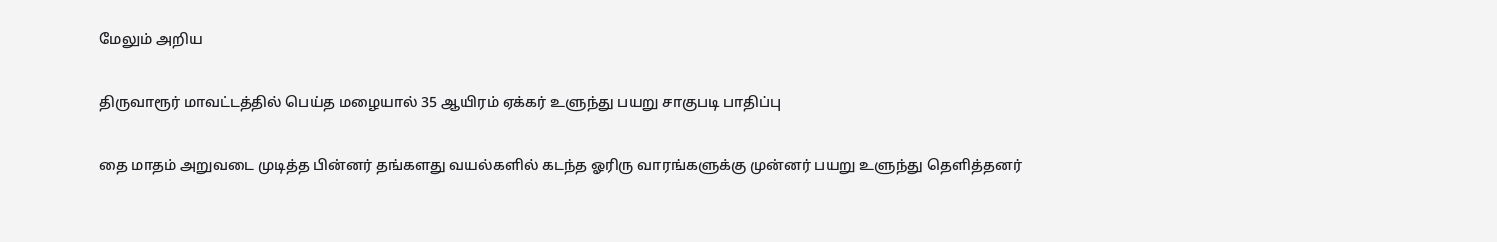மேலும் அறிய

திருவாரூர் மாவட்டத்தில் பெய்த மழையால் 35 ஆயிரம் ஏக்கர் உளுந்து பயறு சாகுபடி பாதிப்பு

தை மாதம் அறுவடை முடித்த பின்னர் தங்களது வயல்களில் கடந்த ஓரிரு வாரங்களுக்கு முன்னர் பயறு உளுந்து தெளித்தனர்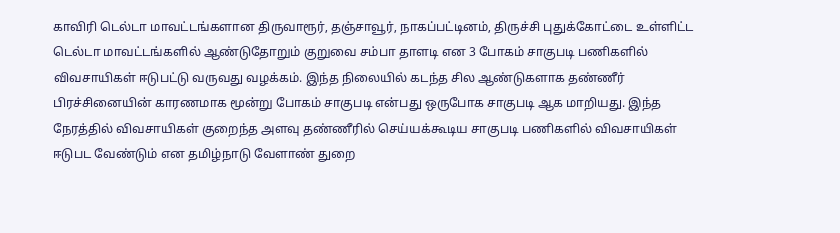காவிரி டெல்டா மாவட்டங்களான திருவாரூர், தஞ்சாவூர், நாகப்பட்டினம், திருச்சி புதுக்கோட்டை உள்ளிட்ட டெல்டா மாவட்டங்களில் ஆண்டுதோறும் குறுவை சம்பா தாளடி என 3 போகம் சாகுபடி பணிகளில் விவசாயிகள் ஈடுபட்டு வருவது வழக்கம். இந்த நிலையில் கடந்த சில ஆண்டுகளாக தண்ணீர் பிரச்சினையின் காரணமாக மூன்று போகம் சாகுபடி என்பது ஒருபோக சாகுபடி ஆக மாறியது. இந்த நேரத்தில் விவசாயிகள் குறைந்த அளவு தண்ணீரில் செய்யக்கூடிய சாகுபடி பணிகளில் விவசாயிகள் ஈடுபட வேண்டும் என தமிழ்நாடு வேளாண் துறை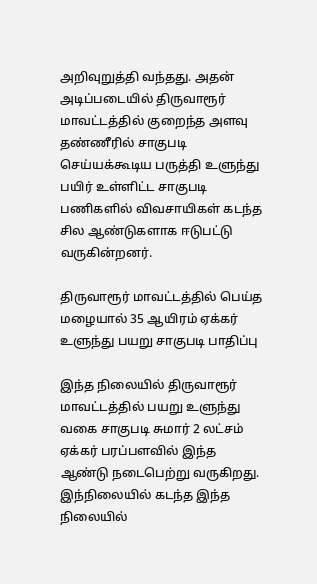அறிவுறுத்தி வந்தது. அதன் அடிப்படையில் திருவாரூர் மாவட்டத்தில் குறைந்த அளவு தண்ணீரில் சாகுபடி செய்யக்கூடிய பருத்தி உளுந்து பயிர் உள்ளிட்ட சாகுபடி பணிகளில் விவசாயிகள் கடந்த சில ஆண்டுகளாக ஈடுபட்டு வருகின்றனர்.

திருவாரூர் மாவட்டத்தில் பெய்த மழையால் 35 ஆயிரம் ஏக்கர் உளுந்து பயறு சாகுபடி பாதிப்பு

இந்த நிலையில் திருவாரூர் மாவட்டத்தில் பயறு உளுந்து வகை சாகுபடி சுமார் 2 லட்சம் ஏக்கர் பரப்பளவில் இந்த ஆண்டு நடைபெற்று வருகிறது. இந்நிலையில் கடந்த இந்த நிலையில்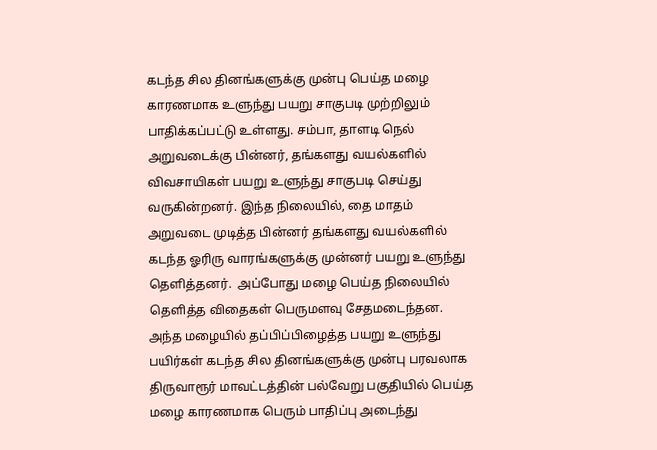கடந்த சில தினங்களுக்கு முன்பு பெய்த மழை காரணமாக உளுந்து பயறு சாகுபடி முற்றிலும் பாதிக்கப்பட்டு உள்ளது. சம்பா, தாளடி நெல் அறுவடைக்கு பின்னர், தங்களது வயல்களில் விவசாயிகள் பயறு உளுந்து சாகுபடி செய்து வருகின்றனர். இந்த நிலையில், தை மாதம் அறுவடை முடித்த பின்னர் தங்களது வயல்களில் கடந்த ஓரிரு வாரங்களுக்கு முன்னர் பயறு உளுந்து தெளித்தனர்.  அப்போது மழை பெய்த நிலையில் தெளித்த விதைகள் பெருமளவு சேதமடைந்தன. அந்த மழையில் தப்பிப்பிழைத்த பயறு உளுந்து பயிர்கள் கடந்த சில தினங்களுக்கு முன்பு பரவலாக திருவாரூர் மாவட்டத்தின் பல்வேறு பகுதியில் பெய்த மழை காரணமாக பெரும் பாதிப்பு அடைந்து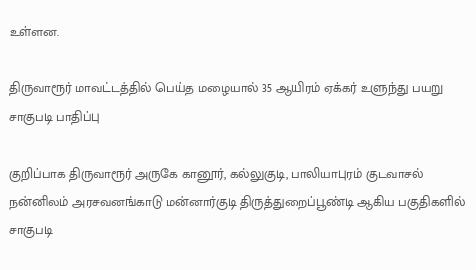உள்ளன.

திருவாரூர் மாவட்டத்தில் பெய்த மழையால் 35 ஆயிரம் ஏக்கர் உளுந்து பயறு சாகுபடி பாதிப்பு

குறிப்பாக திருவாரூர் அருகே கானூர், கல்லுகுடி, பாலியாபுரம் குடவாசல் நன்னிலம் அரசவனங்காடு மன்னார்குடி திருத்துறைப்பூண்டி ஆகிய பகுதிகளில் சாகுபடி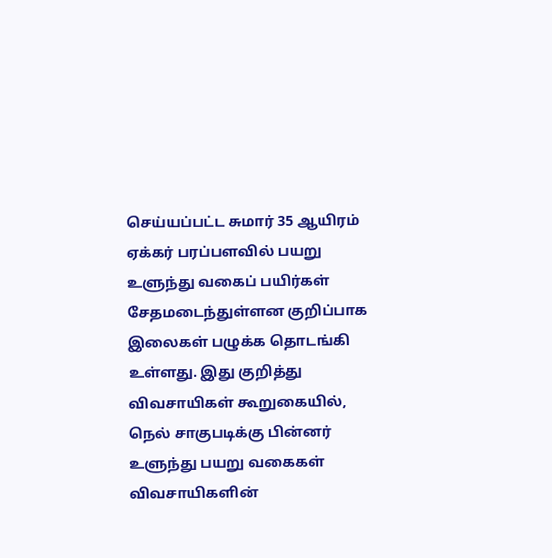செய்யப்பட்ட சுமார் 35 ஆயிரம் ஏக்கர் பரப்பளவில் பயறு உளுந்து வகைப் பயிர்கள் சேதமடைந்துள்ளன குறிப்பாக இலைகள் பழுக்க தொடங்கி உள்ளது. இது குறித்து விவசாயிகள் கூறுகையில், நெல் சாகுபடிக்கு பின்னர் உளுந்து பயறு வகைகள் விவசாயிகளின்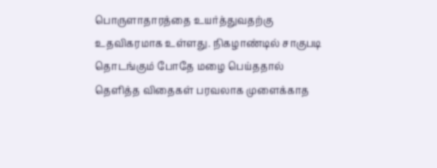பொருளாதாரத்தை உயர்த்துவதற்கு உதவிகரமாக உள்ளது. நிகழாண்டில் சாகுபடி தொடங்கும் போதே மழை பெய்ததால் தெளித்த விதைகள் பரவலாக முளைக்காத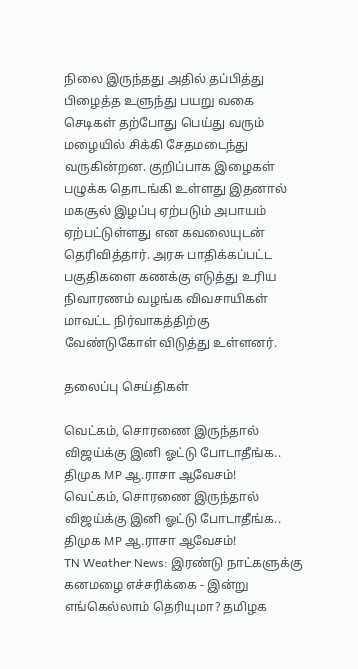நிலை இருந்தது அதில் தப்பித்து பிழைத்த உளுந்து பயறு வகை செடிகள் தற்போது பெய்து வரும் மழையில் சிக்கி சேதமடைந்து வருகின்றன. குறிப்பாக இழைகள் பழுக்க தொடங்கி உள்ளது இதனால் மகசூல் இழப்பு ஏற்படும் அபாயம் ஏற்பட்டுள்ளது என கவலையுடன் தெரிவித்தார். அரசு பாதிக்கப்பட்ட பகுதிகளை கணக்கு எடுத்து உரிய நிவாரணம் வழங்க விவசாயிகள் மாவட்ட நிர்வாகத்திற்கு வேண்டுகோள் விடுத்து உள்ளனர்.

தலைப்பு செய்திகள்

வெட்கம், சொரணை இருந்தால் விஜய்க்கு இனி ஓட்டு போடாதீங்க.. திமுக MP ஆ.ராசா ஆவேசம்!
வெட்கம், சொரணை இருந்தால் விஜய்க்கு இனி ஓட்டு போடாதீங்க.. திமுக MP ஆ.ராசா ஆவேசம்!
TN Weather News: இரண்டு நாட்களுக்கு கனமழை எச்சரிக்கை - இன்று எங்கெல்லாம் தெரியுமா? தமிழக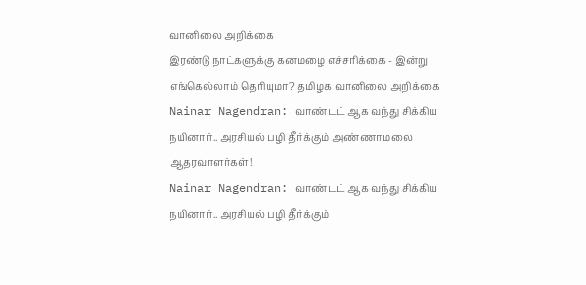வானிலை அறிக்கை
இரண்டு நாட்களுக்கு கனமழை எச்சரிக்கை - இன்று எங்கெல்லாம் தெரியுமா? தமிழக வானிலை அறிக்கை
Nainar Nagendran: வாண்டட் ஆக வந்து சிக்கிய நயினார்.. அரசியல் பழி தீர்க்கும் அண்ணாமலை ஆதரவாளர்கள்!
Nainar Nagendran: வாண்டட் ஆக வந்து சிக்கிய நயினார்.. அரசியல் பழி தீர்க்கும்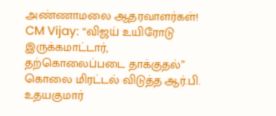அண்ணாமலை ஆதரவாளர்கள்!
CM Vijay: “விஜய் உயிரோடு இருக்கமாட்டார், தற்கொலைப்படை தாக்குதல்” கொலை மிரட்டல் விடுத்த ஆர்.பி. உதயகுமார்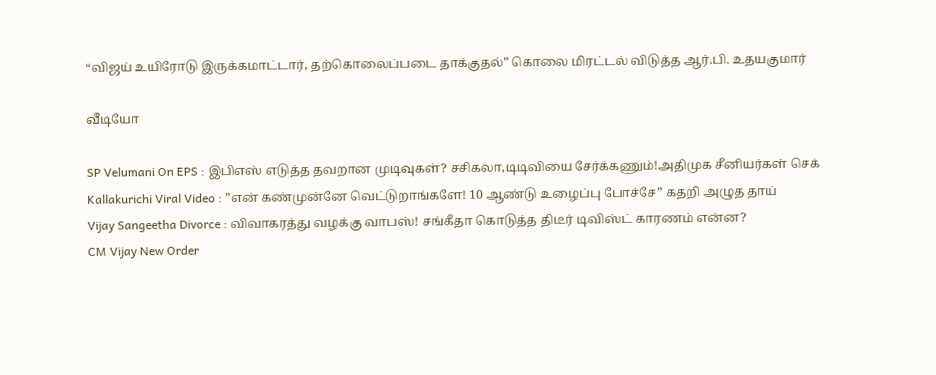“விஜய் உயிரோடு இருக்கமாட்டார், தற்கொலைப்படை தாக்குதல்” கொலை மிரட்டல் விடுத்த ஆர்.பி. உதயகுமார்

வீடியோ

SP Velumani On EPS : இபிஎஸ் எடுத்த தவறான முடிவுகள்? சசிகலா,டிடிவியை சேர்க்கணும்!அதிமுக சீனியர்கள் செக்
Kallakurichi Viral Video : ”என் கண்முன்னே வெட்டுறாங்களே! 10 ஆண்டு உழைப்பு போச்சே” கதறி அழுத தாய்
Vijay Sangeetha Divorce : விவாகரத்து வழக்கு வாபஸ்! சங்கீதா கொடுத்த திடீர் டிவிஸ்ட் காரணம் என்ன?
CM Vijay New Order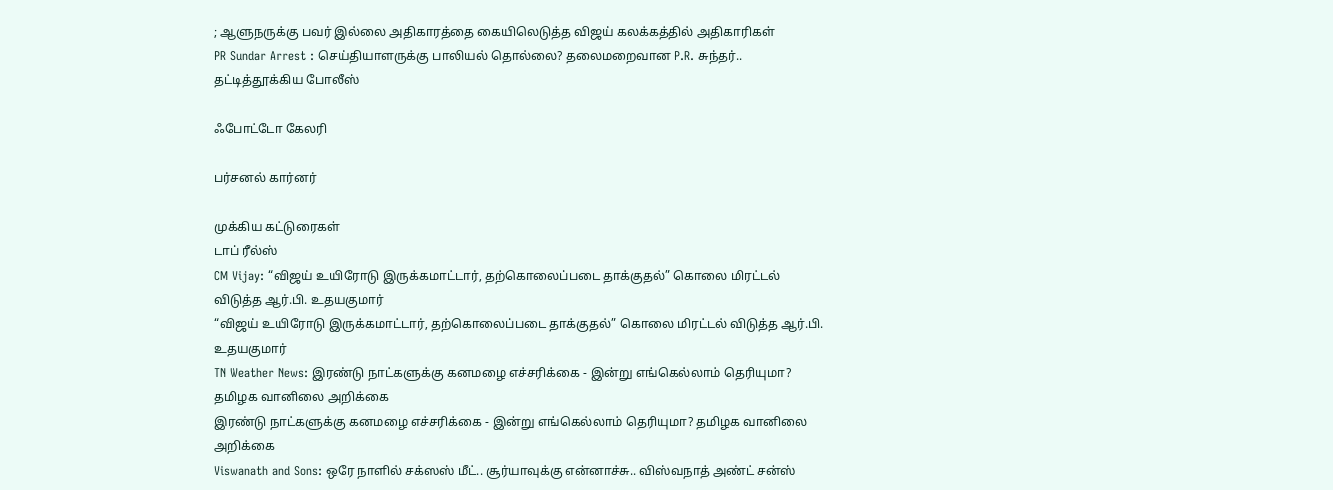; ஆளுநருக்கு பவர் இல்லை அதிகாரத்தை கையிலெடுத்த விஜய் கலக்கத்தில் அதிகாரிகள்
PR Sundar Arrest : செய்தியாளருக்கு பாலியல் தொல்லை? தலைமறைவான P.R. சுந்தர்.. தட்டித்தூக்கிய போலீஸ்

ஃபோட்டோ கேலரி

பர்சனல் கார்னர்

முக்கிய கட்டுரைகள்
டாப் ரீல்ஸ்
CM Vijay: “விஜய் உயிரோடு இருக்கமாட்டார், தற்கொலைப்படை தாக்குதல்” கொலை மிரட்டல் விடுத்த ஆர்.பி. உதயகுமார்
“விஜய் உயிரோடு இருக்கமாட்டார், தற்கொலைப்படை தாக்குதல்” கொலை மிரட்டல் விடுத்த ஆர்.பி. உதயகுமார்
TN Weather News: இரண்டு நாட்களுக்கு கனமழை எச்சரிக்கை - இன்று எங்கெல்லாம் தெரியுமா? தமிழக வானிலை அறிக்கை
இரண்டு நாட்களுக்கு கனமழை எச்சரிக்கை - இன்று எங்கெல்லாம் தெரியுமா? தமிழக வானிலை அறிக்கை
Viswanath and Sons: ஒரே நாளில் சக்ஸஸ் மீட்.. சூர்யாவுக்கு என்னாச்சு.. விஸ்வநாத் அண்ட் சன்ஸ்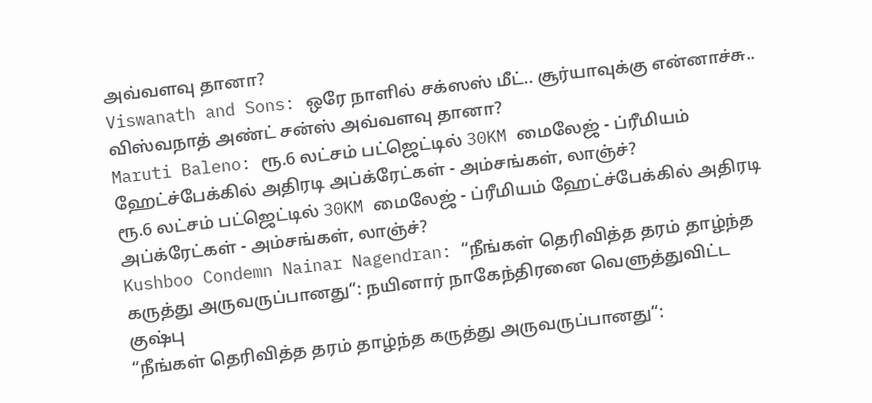அவ்வளவு தானா?
Viswanath and Sons: ஒரே நாளில் சக்ஸஸ் மீட்.. சூர்யாவுக்கு என்னாச்சு.. விஸ்வநாத் அண்ட் சன்ஸ் அவ்வளவு தானா?
Maruti Baleno: ரூ.6 லட்சம் பட்ஜெட்டில் 30KM மைலேஜ் - ப்ரீமியம் ஹேட்ச்பேக்கில் அதிரடி அப்க்ரேட்கள் - அம்சங்கள், லாஞ்ச்?
ரூ.6 லட்சம் பட்ஜெட்டில் 30KM மைலேஜ் - ப்ரீமியம் ஹேட்ச்பேக்கில் அதிரடி அப்க்ரேட்கள் - அம்சங்கள், லாஞ்ச்?
Kushboo Condemn Nainar Nagendran: “நீங்கள் தெரிவித்த தரம் தாழ்ந்த கருத்து அருவருப்பானது“: நயினார் நாகேந்திரனை வெளுத்துவிட்ட குஷ்பு
“நீங்கள் தெரிவித்த தரம் தாழ்ந்த கருத்து அருவருப்பானது“: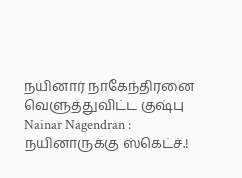நயினார் நாகேந்திரனை வெளுத்துவிட்ட குஷ்பு
Nainar Nagendran : நயினாருக்கு ஸ்கெட்ச்.!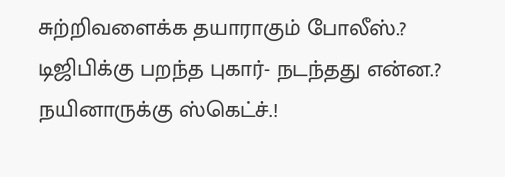சுற்றிவளைக்க தயாராகும் போலீஸ்.? டிஜிபிக்கு பறந்த புகார்- நடந்தது என்ன.?
நயினாருக்கு ஸ்கெட்ச்.!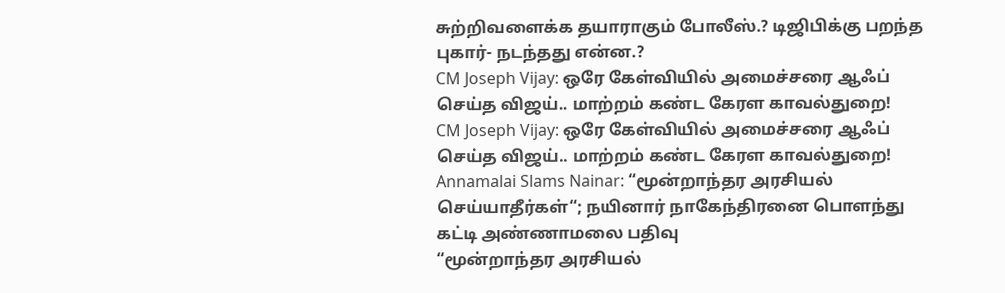சுற்றிவளைக்க தயாராகும் போலீஸ்.? டிஜிபிக்கு பறந்த புகார்- நடந்தது என்ன.?
CM Joseph Vijay: ஒரே கேள்வியில் அமைச்சரை ஆஃப் செய்த விஜய்.. மாற்றம் கண்ட கேரள காவல்துறை!
CM Joseph Vijay: ஒரே கேள்வியில் அமைச்சரை ஆஃப் செய்த விஜய்.. மாற்றம் கண்ட கேரள காவல்துறை!
Annamalai Slams Nainar: “மூன்றாந்தர அரசியல் செய்யாதீர்கள்“; நயினார் நாகேந்திரனை பொளந்து கட்டி அண்ணாமலை பதிவு
“மூன்றாந்தர அரசியல்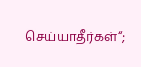செய்யாதீர்கள்“;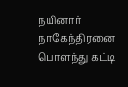நயினார் நாகேந்திரனை பொளந்து கட்டி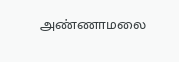அண்ணாமலை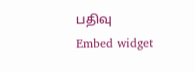பதிவு
Embed widget